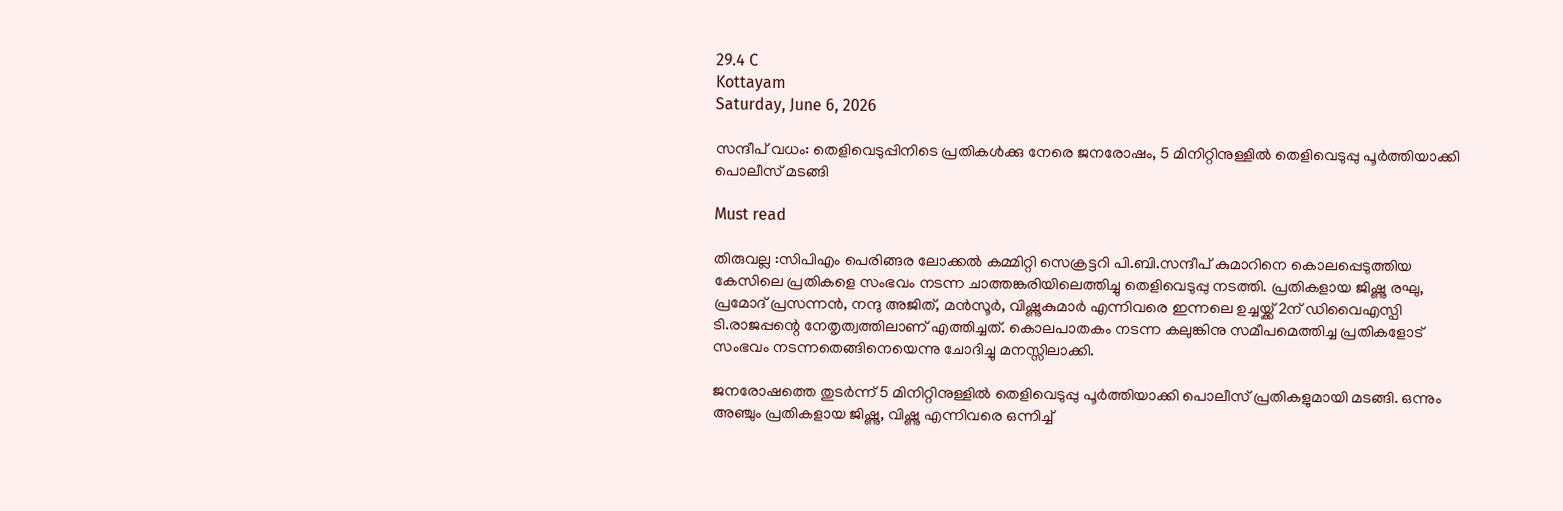29.4 C
Kottayam
Saturday, June 6, 2026

സന്ദീപ് വധം: തെളിവെടുപ്പിനിടെ പ്രതികൾക്കു നേരെ ജനരോഷം, 5 മിനിറ്റിനുള്ളിൽ തെളിവെടുപ്പു പൂർത്തിയാക്കി പൊലീസ് മടങ്ങി

Must read

തിരുവല്ല :സിപിഎം പെരിങ്ങര ലോക്കൽ കമ്മിറ്റി സെക്രട്ടറി പി.ബി.സന്ദീപ് കുമാറിനെ കൊലപ്പെടുത്തിയ കേസിലെ പ്രതികളെ സംഭവം നടന്ന ചാത്തങ്കരിയിലെത്തിച്ചു തെളിവെടുപ്പു നടത്തി. പ്രതികളായ ജിഷ്ണു രഘു, പ്രമോദ് പ്രസന്നൻ, നന്ദു അജിത്, മൻസൂർ, വിഷ്ണുകുമാർ എന്നിവരെ ഇന്നലെ ഉച്ചയ്ക്ക് 2ന് ഡിവൈഎസ്പി ടി.രാജപ്പന്റെ നേതൃത്വത്തിലാണ് എത്തിച്ചത്. കൊലപാതകം നടന്ന കലുങ്കിനു സമീപമെത്തിച്ച പ്രതികളോട് സംഭവം നടന്നതെങ്ങിനെയെന്നു ചോദിച്ചു മനസ്സിലാക്കി.

ജനരോഷത്തെ തുടർന്ന് 5 മിനിറ്റിനുള്ളിൽ തെളിവെടുപ്പു പൂർത്തിയാക്കി പൊലീസ് പ്രതികളുമായി മടങ്ങി. ഒന്നും അഞ്ചും പ്രതികളായ ജിഷ്ണു, വിഷ്ണു എന്നിവരെ ഒന്നിച്ച്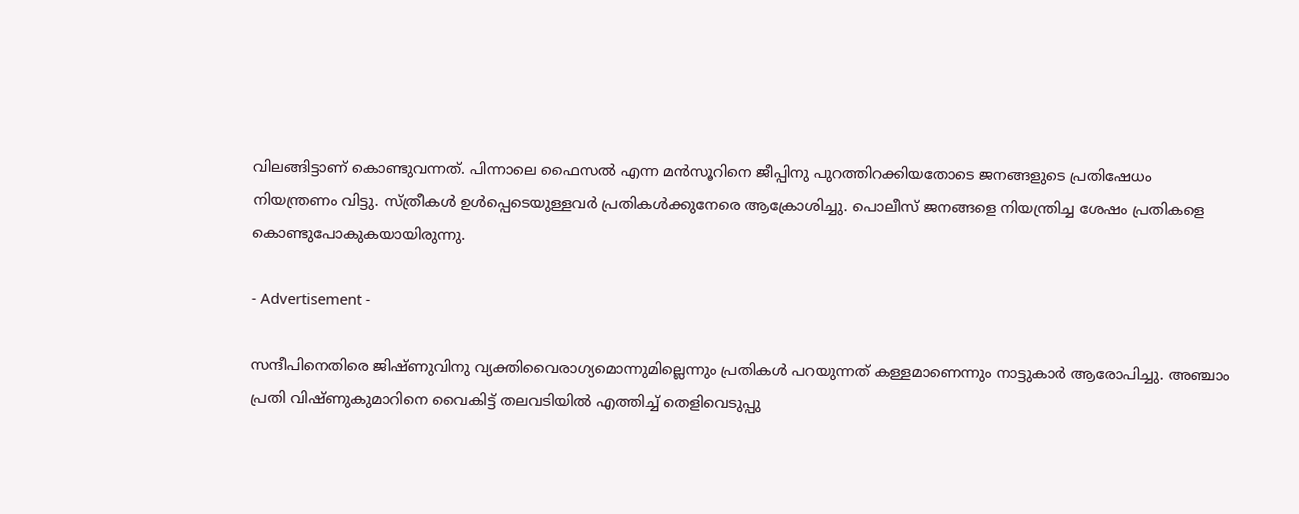വിലങ്ങിട്ടാണ് കൊണ്ടുവന്നത്. പിന്നാലെ ഫൈസൽ എന്ന മൻസൂറിനെ ജീപ്പിനു പുറത്തിറക്കിയതോടെ ജനങ്ങളുടെ പ്രതിഷേധം നിയന്ത്രണം വിട്ടു. സ്ത്രീകൾ ഉൾപ്പെടെയുള്ളവർ പ്രതികൾക്കുനേരെ ആക്രോശിച്ചു. പൊലീസ് ജനങ്ങളെ നിയന്ത്രിച്ച ശേഷം പ്രതികളെ കൊണ്ടുപോകുകയായിരുന്നു.

- Advertisement -

സന്ദീപിനെതിരെ ജിഷ്ണുവിനു വ്യക്തിവൈരാഗ്യമൊന്നുമില്ലെന്നും പ്രതികൾ പറയുന്നത് കള്ളമാണെന്നും നാട്ടുകാർ ആരോപിച്ചു. അഞ്ചാം പ്രതി വിഷ്ണുകുമാറിനെ വൈകിട്ട് തലവടിയിൽ എത്തിച്ച് തെളിവെടുപ്പു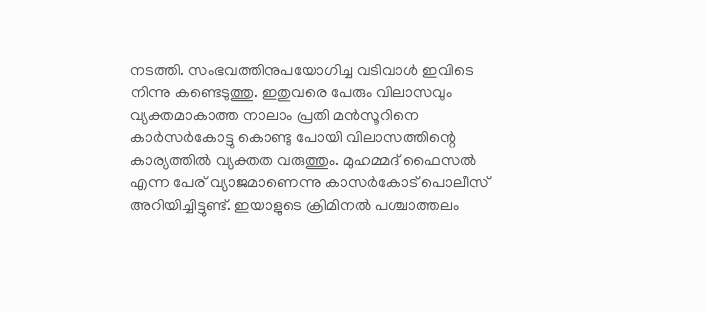നടത്തി. സംഭവത്തിനുപയോഗിച്ച വടിവാൾ ഇവിടെ നിന്നു കണ്ടെടുത്തു. ഇതുവരെ പേരും വിലാസവും വ്യക്തമാകാത്ത നാലാം പ്രതി മൻസൂറിനെ കാർസർകോട്ടു കൊണ്ടു പോയി വിലാസത്തിന്റെ കാര്യത്തിൽ വ്യക്തത വരുത്തും. മുഹമ്മദ് ഫൈസൽ എന്ന പേര് വ്യാജമാണെന്നു കാസർകോട് പൊലീസ് അറിയിച്ചിട്ടുണ്ട്. ഇയാളുടെ ക്രിമിനൽ പശ്ചാത്തലം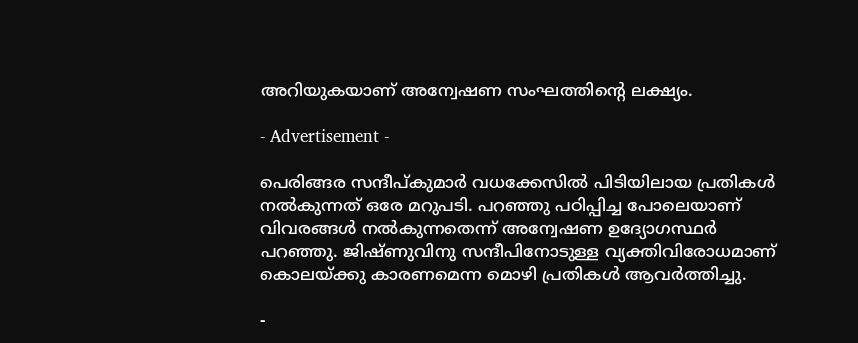അറിയുകയാണ് അന്വേഷണ സംഘത്തിന്റെ ലക്ഷ്യം.

- Advertisement -

പെരിങ്ങര സന്ദീപ്കുമാർ വധക്കേസിൽ പിടിയിലായ പ്രതികൾ നൽകുന്നത് ഒരേ മറുപടി. പറഞ്ഞു പഠിപ്പിച്ച പോലെയാണ് വിവരങ്ങൾ നൽകുന്നതെന്ന് അന്വേഷണ ഉദ്യോഗസ്ഥർ പറഞ്ഞു. ജിഷ്ണുവിനു സന്ദീപിനോടുള്ള വ്യക്തിവിരോധമാണ് കൊലയ്ക്കു കാരണമെന്ന മൊഴി പ്രതികൾ ആവർത്തിച്ചു.

-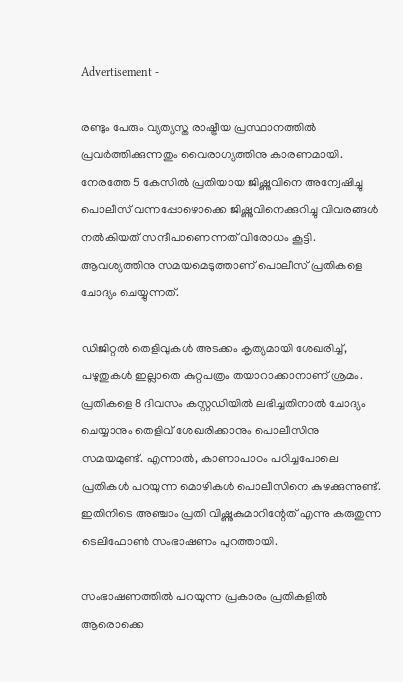Advertisement -

രണ്ടും പേരും വ്യത്യസ്ത രാഷ്ട്രീയ പ്രസ്ഥാനത്തിൽ പ്രവർത്തിക്കുന്നതും വൈരാഗ്യത്തിനു കാരണമായി. നേരത്തേ 5 കേസിൽ പ്രതിയായ ജിഷ്ണുവിനെ അന്വേഷിച്ചു പൊലീസ് വന്നപ്പോഴൊക്കെ ജിഷ്ണുവിനെക്കുറിച്ചു വിവരങ്ങൾ നൽകിയത് സന്ദീപാണെന്നത് വിരോധം കൂട്ടി. ആവശ്യത്തിനു സമയമെടുത്താണ് പൊലീസ് പ്രതികളെ ചോദ്യം ചെയ്യുന്നത്.

ഡിജിറ്റൽ തെളിവുകൾ അടക്കം കൃത്യമായി ശേഖരിച്ച്, പഴുതുകൾ ഇല്ലാതെ കുറ്റപത്രം തയാറാക്കാനാണ് ശ്രമം. പ്രതികളെ 8 ദിവസം കസ്റ്റഡിയിൽ ലഭിച്ചതിനാൽ ചോദ്യം ചെയ്യാനും തെളിവ് ശേഖരിക്കാനും പൊലീസിനു സമയമുണ്ട്. എന്നാൽ, കാണാപാഠം പഠിച്ചപോലെ പ്രതികൾ പറയുന്ന മൊഴികൾ പൊലീസിനെ കുഴക്കുന്നുണ്ട്. ഇതിനിടെ അഞ്ചാം പ്രതി വിഷ്ണുകുമാറിന്റേത് എന്നു കരുതുന്ന ടെലിഫോൺ സംഭാഷണം പുറത്തായി.

സംഭാഷണത്തിൽ പറയുന്ന പ്രകാരം പ്രതികളിൽ ആരൊക്കെ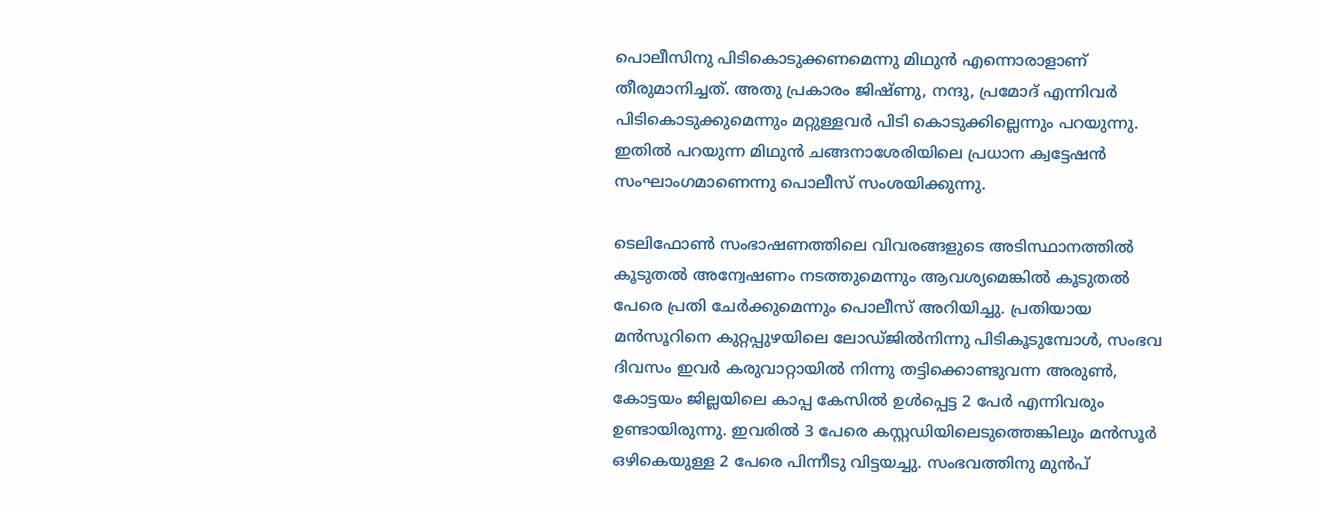പൊലീസിനു പിടികൊടുക്കണമെന്നു മിഥുൻ എന്നൊരാളാണ് തീരുമാനിച്ചത്. അതു പ്രകാരം ജിഷ്ണു, നന്ദു, പ്രമോദ് എന്നിവർ പിടികൊടുക്കുമെന്നും മറ്റുള്ളവർ പിടി കൊടുക്കില്ലെന്നും പറയുന്നു. ഇതിൽ പറയുന്ന മിഥുൻ ചങ്ങനാശേരിയിലെ പ്രധാന ക്വട്ടേഷൻ സംഘാംഗമാണെന്നു പൊലീസ് സംശയിക്കുന്നു.

ടെലിഫോൺ സംഭാഷണത്തിലെ വിവരങ്ങളുടെ അടിസ്ഥാനത്തിൽ കൂടുതൽ അന്വേഷണം നടത്തുമെന്നും ആവശ്യമെങ്കിൽ കൂടുതൽ പേരെ പ്രതി ചേർക്കുമെന്നും പൊലീസ് അറിയിച്ചു. പ്രതിയായ മൻസൂറിനെ കുറ്റപ്പുഴയിലെ ലോഡ്ജിൽനിന്നു പിടികൂടുമ്പോൾ, സംഭവ ദിവസം ഇവർ‌ കരുവാറ്റായിൽ നിന്നു തട്ടിക്കൊണ്ടുവന്ന അരുൺ, കോട്ടയം ജില്ലയിലെ കാപ്പ കേസിൽ ഉൾപ്പെട്ട 2 പേർ എന്നിവരും ഉണ്ടായിരുന്നു. ഇവരിൽ 3 പേരെ കസ്റ്റഡിയിലെടുത്തെങ്കിലും മൻസൂർ ഒഴികെയുള്ള 2 പേരെ പിന്നീടു വിട്ടയച്ചു. സംഭവത്തിനു മുൻപ്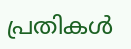പ്രതികൾ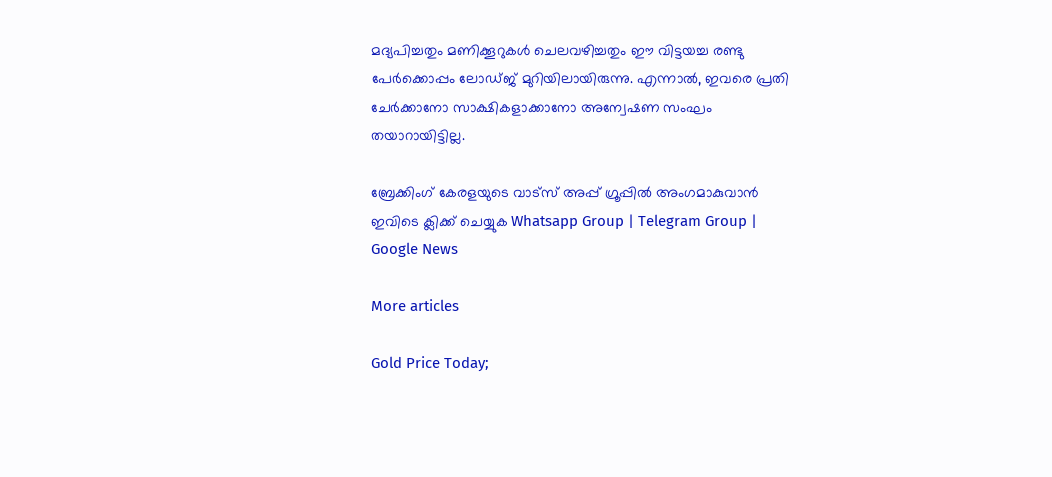മദ്യപിച്ചതും മണിക്കൂറുകൾ ചെലവഴിച്ചതും ഈ വിട്ടയച്ച രണ്ടു പേർക്കൊപ്പം ലോഡ്ജ് മുറിയിലായിരുന്നു. എന്നാൽ, ഇവരെ പ്രതി ചേർക്കാനോ സാക്ഷികളാക്കാനോ അന്വേഷണ സംഘം തയാറായിട്ടില്ല.

ബ്രേക്കിംഗ് കേരളയുടെ വാട്സ് അപ്പ് ഗ്രൂപ്പിൽ അംഗമാകുവാൻ ഇവിടെ ക്ലിക്ക് ചെയ്യുക Whatsapp Group | Telegram Group | Google News

More articles

Gold Price Today;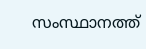സംസ്ഥാനത്ത്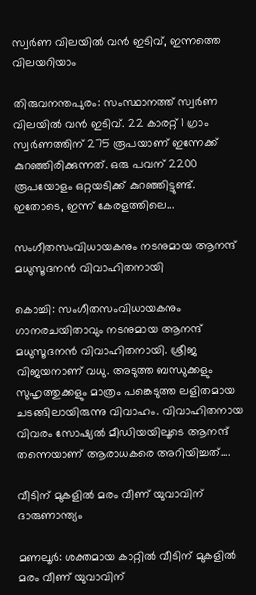സ്വർണ വിലയിൽ വൻ ഇടിവ്, ഇന്നത്തെ വിലയറിയാം

തിരുവനന്തപുരം: സംസ്ഥാനത്ത് സ്വർണ വിലയിൽ വൻ ഇടിവ്. 22 കാരറ്റ് 1 ഗ്രാം സ്വർണത്തിന് 275 രൂപയാണ് ഇന്നേക്ക് കുറഞ്ഞിരിക്കുന്നത്. ഒരു പവന് 2200 രൂപയോളം ഒറ്റയടിക്ക് കുറഞ്ഞിട്ടുണ്ട്. ഇതോടെ, ഇന്ന് കേരളത്തിലെ...

സംഗീതസംവിധായകനും നടനുമായ ആനന്ദ് മധുസൂദനൻ വിവാഹിതനായി

കൊച്ചി: സംഗീതസംവിധായകനും ഗാനരചയിതാവും നടനുമായ ആനന്ദ് മധുസൂദനൻ വിവാഹിതനായി. ശ്രീജ വിജയനാണ് വധു. അടുത്ത ബന്ധുക്കളും സുഹൃത്തുക്കളും മാത്രം പങ്കെടുത്ത ലളിതമായ ചടങ്ങിലായിരുന്നു വിവാഹം. വിവാഹിതനായ വിവരം സോഷ്യൽ മീഡിയയിലൂടെ ആനന്ദ് തന്നെയാണ് ആരാധകരെ അറിയിച്ചത്....

വീടിന് മുകളിൽ മരം വീണ് യുവാവിന് ദാരുണാന്ത്യം

മണലൂർ: ശക്തമായ കാറ്റിൽ വീടിന് മുകളിൽ മരം വീണ് യുവാവിന്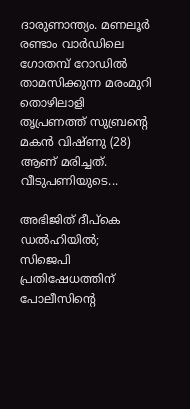ദാരുണാന്ത്യം. മണലൂർ രണ്ടാം വാർഡിലെ ഗോതമ്പ് റോഡിൽ താമസിക്കുന്ന മരംമുറി തൊഴിലാളി തൃപ്രണത്ത് സുബ്രന്റെ മകൻ വിഷ്ണു (28) ആണ് മരിച്ചത്. വീടുപണിയുടെ...

അഭിജിത് ദീപ്കെ ഡൽഹിയിൽ; സിജെപി പ്രതിഷേധത്തിന് പോലീസിന്റെ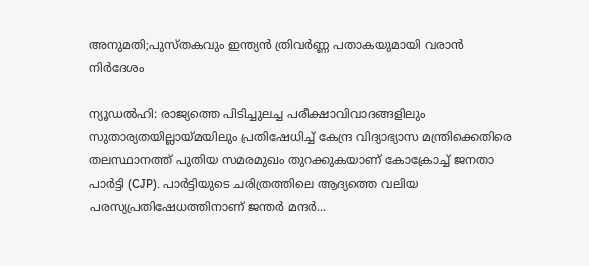അനുമതി;പുസ്തകവും ഇന്ത്യൻ ത്രിവർണ്ണ പതാകയുമായി വരാൻ നിർദേശം

ന്യൂഡൽഹി: രാജ്യത്തെ പിടിച്ചുലച്ച പരീക്ഷാവിവാദങ്ങളിലും സുതാര്യതയില്ലായ്മയിലും പ്രതിഷേധിച്ച് കേന്ദ്ര വിദ്യാഭ്യാസ മന്ത്രിക്കെതിരെ തലസ്ഥാനത്ത് പുതിയ സമരമുഖം തുറക്കുകയാണ് കോക്രോച്ച് ജനതാ പാർട്ടി (CJP). പാർട്ടിയുടെ ചരിത്രത്തിലെ ആദ്യത്തെ വലിയ പരസ്യപ്രതിഷേധത്തിനാണ് ജന്തർ മന്ദർ...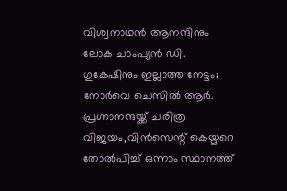വിശ്വനാഥൻ ആനന്ദിനും ലോക ചാംപ്യൻ ഡി. ഗുകേഷിനും ഇല്ലാത്ത നേട്ടം; നോർവെ ചെസിൽ ആർ. പ്രഗ്നാനന്ദയ്ക്ക് ചരിത്ര വിജയം,വിൻസെന്റ് കെയ്മറെ തോൽപിച്ച് ഒന്നാം സ്ഥാനത്ത്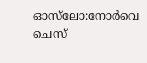ഓസ്‍ലോ:നോർവെ ചെസ്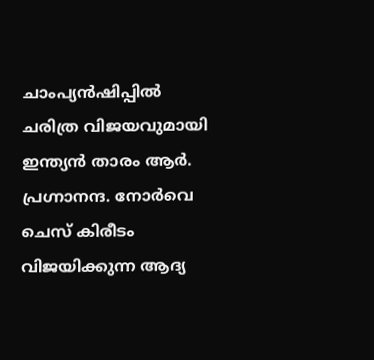ചാംപ്യൻഷിപ്പില്‍ ചരിത്ര വിജയവുമായി ഇന്ത്യൻ താരം ആർ‍. പ്രഗ്നാനന്ദ. നോർവെ ചെസ് കിരീടം വിജയിക്കുന്ന ആദ്യ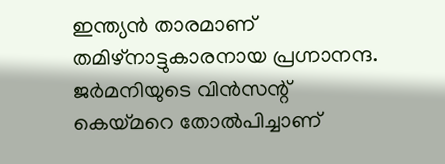ഇന്ത്യൻ താരമാണ് തമിഴ്നാട്ടുകാരനായ പ്രഗ്നാനന്ദ. ജർമനിയുടെ വിന്‍സന്റ് കെയ്മറെ തോൽപിച്ചാണ്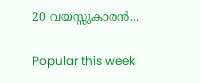20 വയസ്സുകാരൻ...

Popular this week